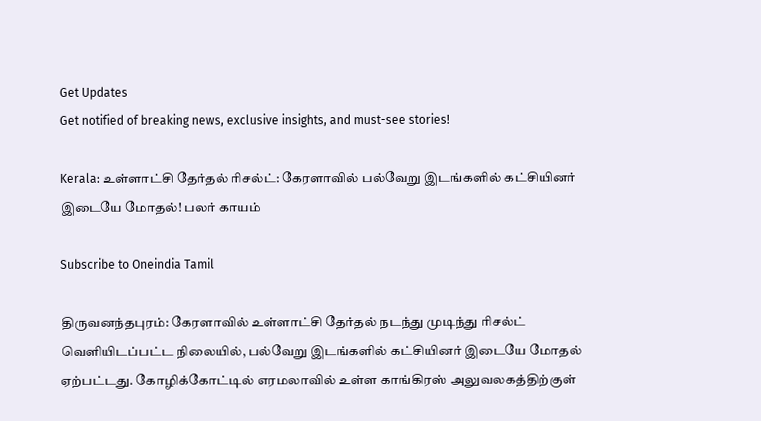Get Updates
Get notified of breaking news, exclusive insights, and must-see stories!

Kerala: உள்ளாட்சி தேர்தல் ரிசல்ட்: கேரளாவில் பல்வேறு இடங்களில் கட்சியினர் இடையே மோதல்! பலர் காயம்

Subscribe to Oneindia Tamil

திருவனந்தபுரம்: கேரளாவில் உள்ளாட்சி தேர்தல் நடந்து முடிந்து ரிசல்ட் வெளியிடப்பட்ட நிலையில், பல்வேறு இடங்களில் கட்சியினர் இடையே மோதல் ஏற்பட்டது. கோழிக்கோட்டில் எரமலாவில் உள்ள காங்கிரஸ் அலுவலகத்திற்குள்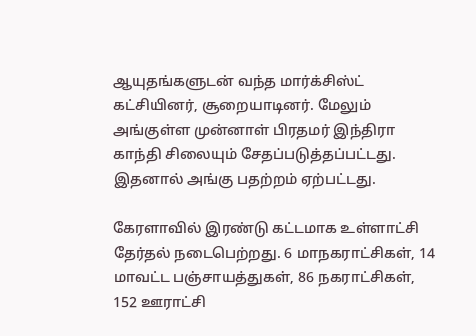ஆயுதங்களுடன் வந்த மார்க்சிஸ்ட் கட்சியினர், சூறையாடினர். மேலும் அங்குள்ள முன்னாள் பிரதமர் இந்திரா காந்தி சிலையும் சேதப்படுத்தப்பட்டது. இதனால் அங்கு பதற்றம் ஏற்பட்டது.

கேரளாவில் இரண்டு கட்டமாக உள்ளாட்சி தேர்தல் நடைபெற்றது. 6 மாநகராட்சிகள், 14 மாவட்ட பஞ்சாயத்துகள், 86 நகராட்சிகள், 152 ஊராட்சி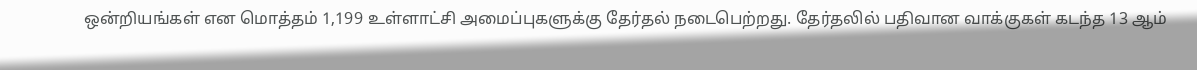ஒன்றியங்கள் என மொத்தம் 1,199 உள்ளாட்சி அமைப்புகளுக்கு தேர்தல் நடைபெற்றது. தேர்தலில் பதிவான வாக்குகள் கடந்த 13 ஆம்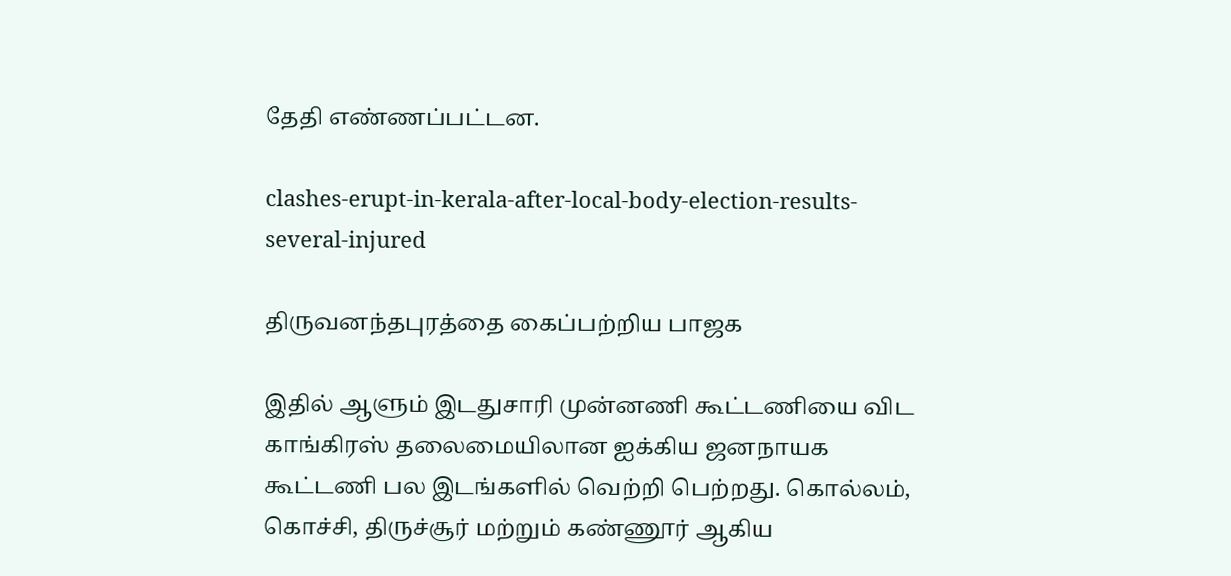தேதி எண்ணப்பட்டன.

clashes-erupt-in-kerala-after-local-body-election-results-several-injured

திருவனந்தபுரத்தை கைப்பற்றிய பாஜக

இதில் ஆளும் இடதுசாரி முன்னணி கூட்டணியை விட காங்கிரஸ் தலைமையிலான ஐக்கிய ஜனநாயக கூட்டணி பல இடங்களில் வெற்றி பெற்றது. கொல்லம், கொச்சி, திருச்சூர் மற்றும் கண்ணூர் ஆகிய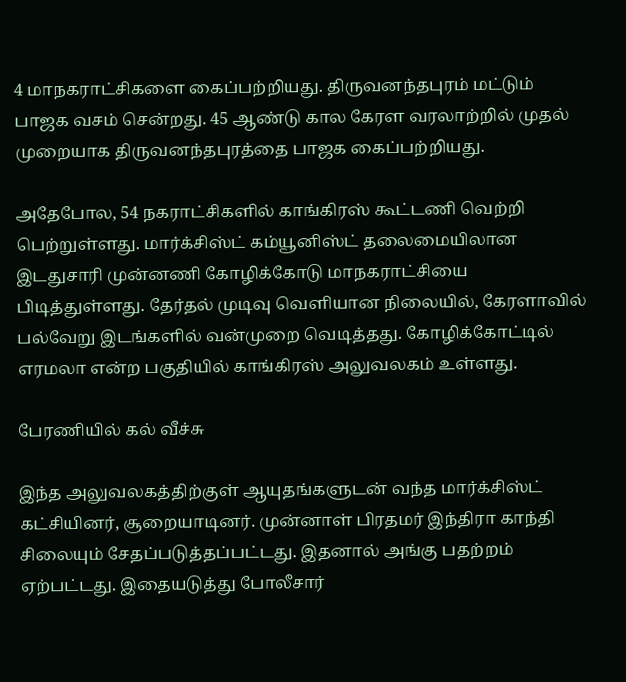4 மாநகராட்சிகளை கைப்பற்றியது. திருவனந்தபுரம் மட்டும் பாஜக வசம் சென்றது. 45 ஆண்டு கால கேரள வரலாற்றில் முதல் முறையாக திருவனந்தபுரத்தை பாஜக கைப்பற்றியது.

அதேபோல, 54 நகராட்சிகளில் காங்கிரஸ் கூட்டணி வெற்றி பெற்றுள்ளது. மார்க்சிஸ்ட் கம்யூனிஸ்ட் தலைமையிலான இடதுசாரி முன்னணி கோழிக்கோடு மாநகராட்சியை பிடித்துள்ளது. தேர்தல் முடிவு வெளியான நிலையில், கேரளாவில் பல்வேறு இடங்களில் வன்முறை வெடித்தது. கோழிக்கோட்டில் எரமலா என்ற பகுதியில் காங்கிரஸ் அலுவலகம் உள்ளது.

பேரணியில் கல் வீச்சு

இந்த அலுவலகத்திற்குள் ஆயுதங்களுடன் வந்த மார்க்சிஸ்ட் கட்சியினர், சூறையாடினர். முன்னாள் பிரதமர் இந்திரா காந்தி சிலையும் சேதப்படுத்தப்பட்டது. இதனால் அங்கு பதற்றம் ஏற்பட்டது. இதையடுத்து போலீசார்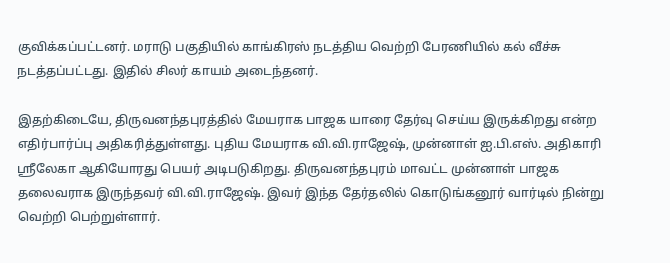குவிக்கப்பட்டனர். மராடு பகுதியில் காங்கிரஸ் நடத்திய வெற்றி பேரணியில் கல் வீச்சு நடத்தப்பட்டது. இதில் சிலர் காயம் அடைந்தனர்.

இதற்கிடையே, திருவனந்தபுரத்தில் மேயராக பாஜக யாரை தேர்வு செய்ய இருக்கிறது என்ற எதிர்பார்ப்பு அதிகரித்துள்ளது. புதிய மேயராக வி.வி.ராஜேஷ், முன்னாள் ஐ.பி.எஸ். அதிகாரி ஸ்ரீலேகா ஆகியோரது பெயர் அடிபடுகிறது. திருவனந்தபுரம் மாவட்ட முன்னாள் பாஜக தலைவராக இருந்தவர் வி.வி.ராஜேஷ். இவர் இந்த தேர்தலில் கொடுங்கனூர் வார்டில் நின்று வெற்றி பெற்றுள்ளார்.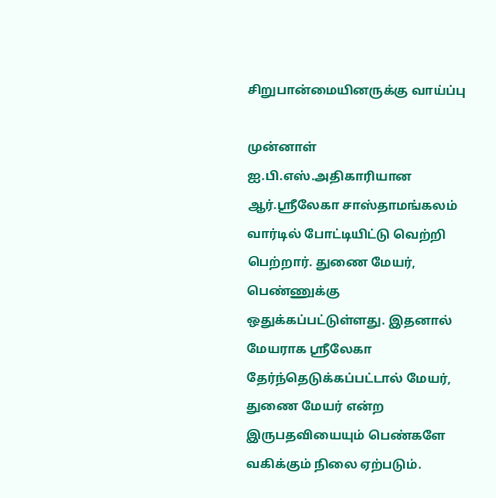சிறுபான்மையினருக்கு வாய்ப்பு

முன்னாள் ஐ.பி.எஸ்.அதிகாரியான ஆர்.ஸ்ரீலேகா சாஸ்தாமங்கலம் வார்டில் போட்டியிட்டு வெற்றி பெற்றார். துணை மேயர், பெண்ணுக்கு ஒதுக்கப்பட்டுள்ளது. இதனால் மேயராக ஸ்ரீலேகா தேர்ந்தெடுக்கப்பட்டால் மேயர், துணை மேயர் என்ற இருபதவியையும் பெண்களே வகிக்கும் நிலை ஏற்படும்.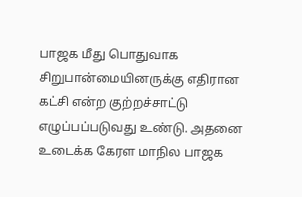பாஜக மீது பொதுவாக சிறுபான்மையினருக்கு எதிரான கட்சி என்ற குற்றச்சாட்டு எழுப்பப்படுவது உண்டு. அதனை உடைக்க கேரள மாநில பாஜக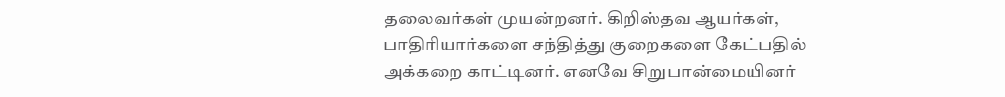தலைவர்கள் முயன்றனர். கிறிஸ்தவ ஆயர்கள், பாதிரியார்களை சந்தித்து குறைகளை கேட்பதில் அக்கறை காட்டினர். எனவே சிறுபான்மையினர்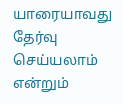யாரையாவது தேர்வு செய்யலாம் என்றும்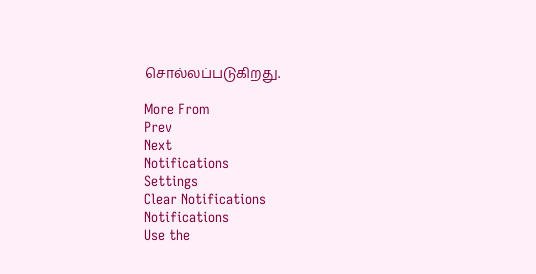சொல்லப்படுகிறது.

More From
Prev
Next
Notifications
Settings
Clear Notifications
Notifications
Use the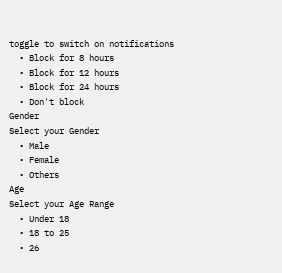toggle to switch on notifications
  • Block for 8 hours
  • Block for 12 hours
  • Block for 24 hours
  • Don't block
Gender
Select your Gender
  • Male
  • Female
  • Others
Age
Select your Age Range
  • Under 18
  • 18 to 25
  • 26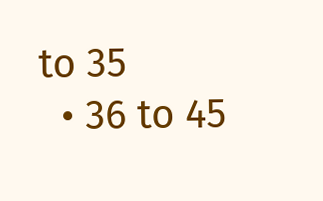to 35
  • 36 to 45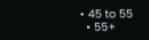• 45 to 55
  • 55+